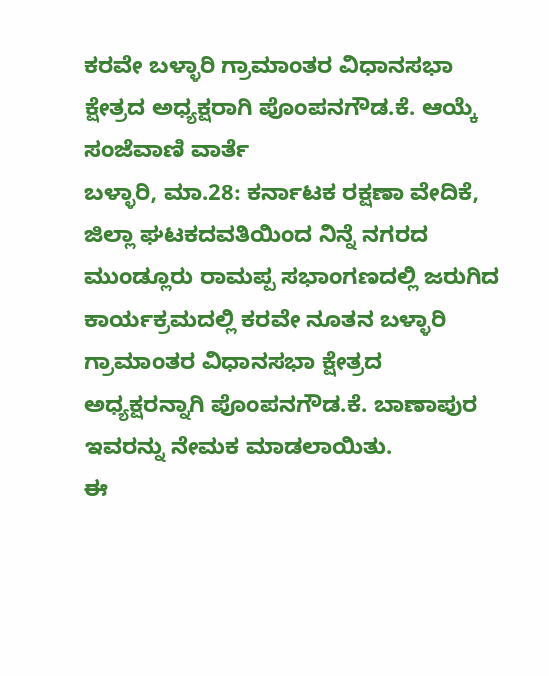ಕರವೇ ಬಳ್ಳಾರಿ ಗ್ರಾಮಾಂತರ ವಿಧಾನಸಭಾ ಕ್ಷೇತ್ರದ ಅಧ್ಯಕ್ಷರಾಗಿ ಪೊಂಪನಗೌಡ.ಕೆ. ಆಯ್ಕೆ
ಸಂಜೆವಾಣಿ ವಾರ್ತೆ
ಬಳ್ಳಾರಿ, ಮಾ.28: ಕರ್ನಾಟಕ ರಕ್ಷಣಾ ವೇದಿಕೆ, ಜಿಲ್ಲಾ ಘಟಕದವತಿಯಿಂದ ನಿನ್ನೆ ನಗರದ ಮುಂಡ್ಲೂರು ರಾಮಪ್ಪ ಸಭಾಂಗಣದಲ್ಲಿ ಜರುಗಿದ ಕಾರ್ಯಕ್ರಮದಲ್ಲಿ ಕರವೇ ನೂತನ ಬಳ್ಳಾರಿ ಗ್ರಾಮಾಂತರ ವಿಧಾನಸಭಾ ಕ್ಷೇತ್ರದ ಅಧ್ಯಕ್ಷರನ್ನಾಗಿ ಪೊಂಪನಗೌಡ.ಕೆ. ಬಾಣಾಪುರ ಇವರನ್ನು ನೇಮಕ ಮಾಡಲಾಯಿತು.
ಈ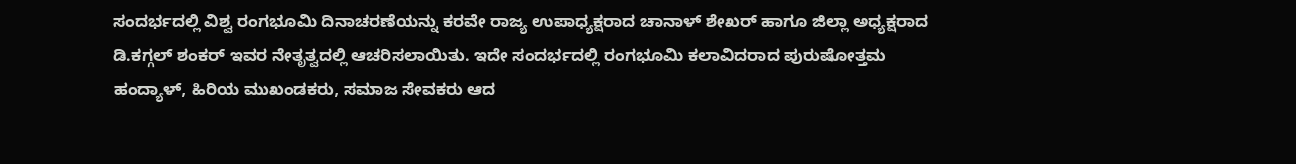ಸಂದರ್ಭದಲ್ಲಿ ವಿಶ್ವ ರಂಗಭೂಮಿ ದಿನಾಚರಣೆಯನ್ನು ಕರವೇ ರಾಜ್ಯ ಉಪಾಧ್ಯಕ್ಷರಾದ ಚಾನಾಳ್ ಶೇಖರ್ ಹಾಗೂ ಜಿಲ್ಲಾ ಅಧ್ಯಕ್ಷರಾದ ಡಿ.ಕಗ್ಗಲ್ ಶಂಕರ್ ಇವರ ನೇತೃತ್ವದಲ್ಲಿ ಆಚರಿಸಲಾಯಿತು. ಇದೇ ಸಂದರ್ಭದಲ್ಲಿ ರಂಗಭೂಮಿ ಕಲಾವಿದರಾದ ಪುರುಷೋತ್ತಮ ಹಂದ್ಯಾಳ್, ಹಿರಿಯ ಮುಖಂಡಕರು, ಸಮಾಜ ಸೇವಕರು ಆದ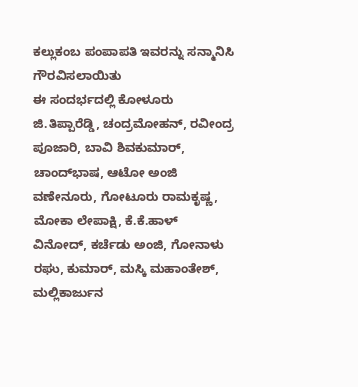ಕಲ್ಲುಕಂಬ ಪಂಪಾಪತಿ ಇವರನ್ನು ಸನ್ಮಾನಿಸಿ ಗೌರವಿಸಲಾಯಿತು
ಈ ಸಂದರ್ಭದಲ್ಲಿ ಕೋಳೂರು ಜಿ.ತಿಪ್ಪಾರೆಡ್ಡಿ, ಚಂದ್ರಮೋಹನ್, ರವೀಂದ್ರ ಪೂಜಾರಿ, ಬಾವಿ ಶಿವಕುಮಾರ್, ಚಾಂದ್‍ಭಾಷ, ಆಟೋ ಅಂಜಿ ವಣೇನೂರು, ಗೋಟೂರು ರಾಮಕೃಷ್ಣ, ಮೋಕಾ ಲೇಪಾಕ್ಷಿ, ಕೆ.ಕೆ.ಹಾಳ್ ವಿನೋದ್, ಕರ್ಚೆಡು ಅಂಜಿ, ಗೋನಾಳು ರಘು, ಕುಮಾರ್, ಮಸ್ಕಿ ಮಹಾಂತೇಶ್, ಮಲ್ಲಿಕಾರ್ಜುನ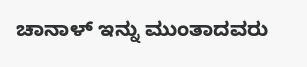ಚಾನಾಳ್ ಇನ್ನು ಮುಂತಾದವರು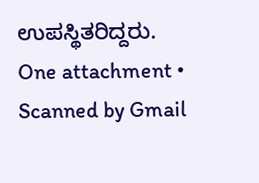ಉಪಸ್ಥಿತರಿದ್ದರು.
One attachment • Scanned by Gmail